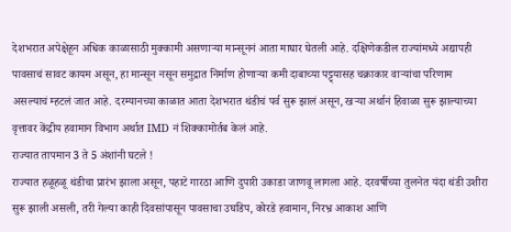देशभरात अपेक्षेहून अधिक काळासाठी मुक्कामी असणाऱ्या मान्सूननं आता माघार घेतली आहे. दक्षिणेकडील राज्यांमध्ये अद्यापही पावसाचं सावट कायम असून, हा मान्सून नसून समुद्रात निर्माण होणाऱ्या कमी दाबाच्या पट्ट्यासह चक्राकार वाऱ्यांचा परिणाम असल्याचं म्हटलं जात आहे. दरम्यानच्या काळात आता देशभरात थंडीचं पर्व सुरू झालं असून, खऱ्या अर्थानं हिवाळा सुरू झाल्याच्या वृत्तावर केंद्रीय हवामान विभाग अर्थात IMD नं शिक्कामोर्तब केलं आहे.
राज्यात तापमान 3 ते 5 अंशांनी घटले !
राज्यात हळूहळू थंडीचा प्रारंभ झाला असून, पहाटे गारठा आणि दुपारी उकाडा जाणवू लागला आहे. दरवर्षीच्या तुलनेत यंदा थंडी उशीरा सुरू झाली असली, तरी गेल्या काही दिवसांपासून पावसाचा उघडिप, कोरडे हवामान, निरभ्र आकाश आणि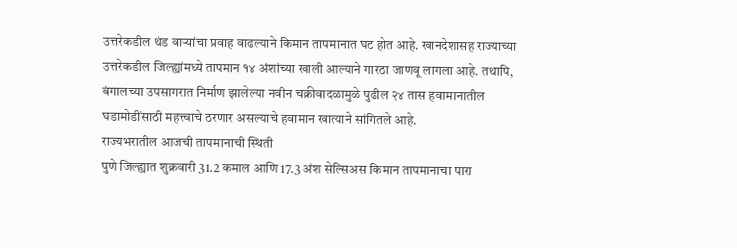उत्तरेकडील थंड वाऱ्यांचा प्रवाह वाढल्याने किमान तापमानात घट होत आहे. खानदेशासह राज्याच्या उत्तरेकडील जिल्ह्यांमध्ये तापमान १४ अंशांच्या खाली आल्याने गारठा जाणवू लागला आहे. तथापि, बंगालच्या उपसागरात निर्माण झालेल्या नवीन चक्रीवादळामुळे पुढील २४ तास हवामानातील घडामोडींसाठी महत्त्वाचे ठरणार असल्याचे हवामान खात्याने सांगितले आहे.
राज्यभरातील आजची तापमानाची स्थिती
पुणे जिल्ह्यात शुक्रवारी 31.2 कमाल आणि 17.3 अंश सेल्सिअस किमान तापमानाचा पारा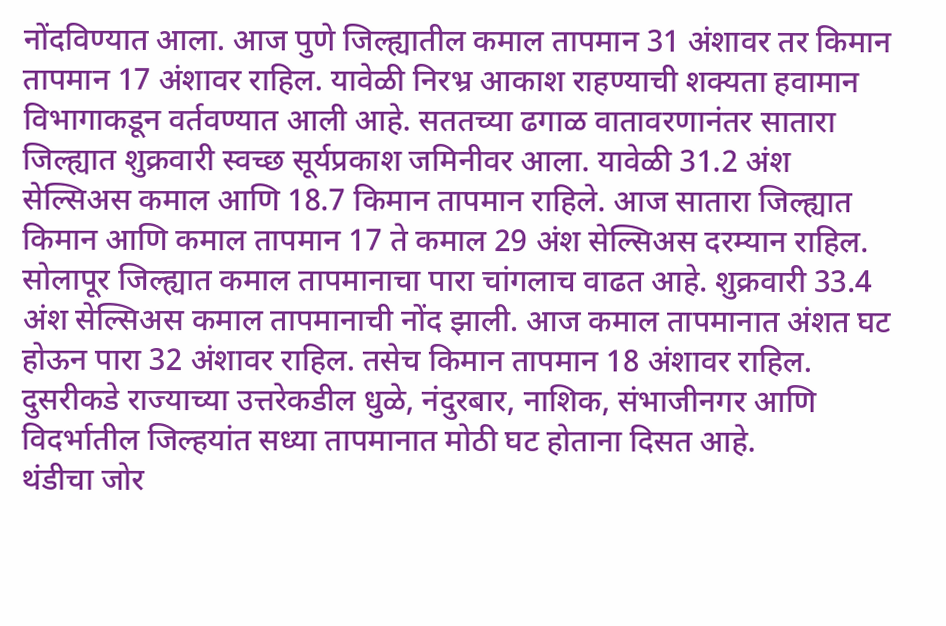नोंदविण्यात आला. आज पुणे जिल्ह्यातील कमाल तापमान 31 अंशावर तर किमान तापमान 17 अंशावर राहिल. यावेळी निरभ्र आकाश राहण्याची शक्यता हवामान विभागाकडून वर्तवण्यात आली आहे. सततच्या ढगाळ वातावरणानंतर सातारा जिल्ह्यात शुक्रवारी स्वच्छ सूर्यप्रकाश जमिनीवर आला. यावेळी 31.2 अंश सेल्सिअस कमाल आणि 18.7 किमान तापमान राहिले. आज सातारा जिल्ह्यात किमान आणि कमाल तापमान 17 ते कमाल 29 अंश सेल्सिअस दरम्यान राहिल.
सोलापूर जिल्ह्यात कमाल तापमानाचा पारा चांगलाच वाढत आहे. शुक्रवारी 33.4 अंश सेल्सिअस कमाल तापमानाची नोंद झाली. आज कमाल तापमानात अंशत घट होऊन पारा 32 अंशावर राहिल. तसेच किमान तापमान 18 अंशावर राहिल. दुसरीकडे राज्याच्या उत्तरेकडील धुळे, नंदुरबार, नाशिक, संभाजीनगर आणि विदर्भातील जिल्हयांत सध्या तापमानात मोठी घट होताना दिसत आहे.
थंडीचा जोर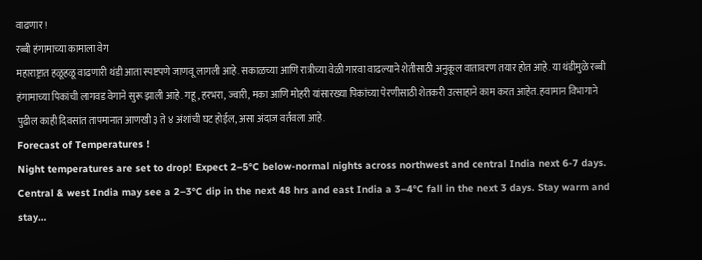वाढणार !
रब्बी हंगामाच्या कामाला वेग
महाराष्ट्रात हळूहळू वाढणारी थंडी आता स्पष्टपणे जाणवू लागली आहे. सकाळच्या आणि रात्रीच्या वेळी गारवा वाढल्याने शेतीसाठी अनुकूल वातावरण तयार होत आहे. या थंडीमुळे रब्बी हंगामाच्या पिकांची लागवड वेगाने सुरू झाली आहे. गहू, हरभरा, ज्वारी, मका आणि मोहरी यांसारख्या पिकांच्या पेरणीसाठी शेतकरी उत्साहाने काम करत आहेत. हवामान विभागाने पुढील काही दिवसांत तापमानात आणखी ३ ते ४ अंशांची घट होईल, असा अंदाज वर्तवला आहे.
Forecast of Temperatures !
Night temperatures are set to drop! Expect 2–5°C below-normal nights across northwest and central India next 6-7 days. Central & west India may see a 2–3°C dip in the next 48 hrs and east India a 3–4°C fall in the next 3 days. Stay warm and stay…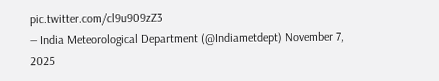pic.twitter.com/cl9u909zZ3
— India Meteorological Department (@Indiametdept) November 7, 2025